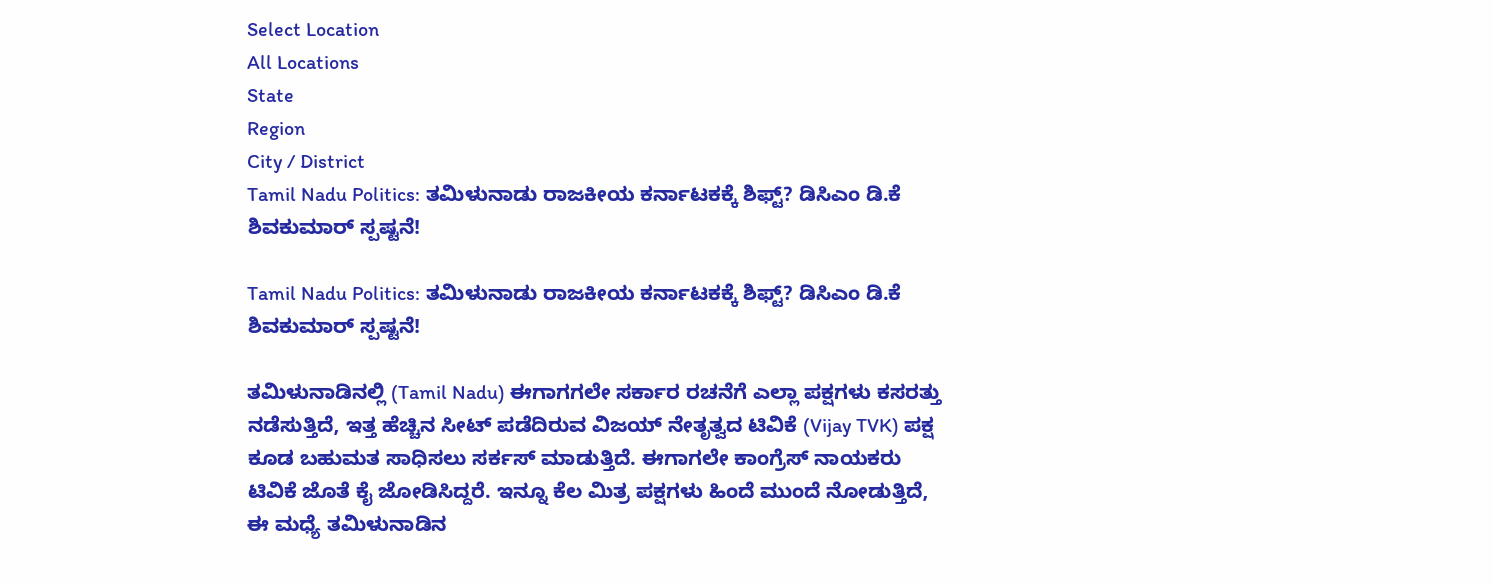Select Location
All Locations
State
Region
City / District
Tamil Nadu Politics: ತಮಿಳುನಾಡು ರಾಜಕೀಯ ಕರ್ನಾಟಕಕ್ಕೆ ಶಿಫ್ಟ್? ಡಿಸಿಎಂ ಡಿ.ಕೆ ಶಿವಕುಮಾರ್ ಸ್ಪಷ್ಟನೆ!

Tamil Nadu Politics: ತಮಿಳುನಾಡು ರಾಜಕೀಯ ಕರ್ನಾಟಕಕ್ಕೆ ಶಿಫ್ಟ್? ಡಿಸಿಎಂ ಡಿ.ಕೆ ಶಿವಕುಮಾರ್ ಸ್ಪಷ್ಟನೆ!

ತಮಿಳುನಾಡಿನಲ್ಲಿ (Tamil Nadu) ಈಗಾಗಗಲೇ ಸರ್ಕಾರ ರಚನೆಗೆ ಎಲ್ಲಾ ಪಕ್ಷಗಳು ಕಸರತ್ತು ನಡೆಸುತ್ತಿದೆ, ಇತ್ತ ಹೆಚ್ಚಿನ ಸೀಟ್ ಪಡೆದಿರುವ ವಿಜಯ್ ನೇತೃತ್ವದ ಟಿವಿಕೆ (Vijay TVK) ಪಕ್ಷ ಕೂಡ ಬಹುಮತ ಸಾಧಿಸಲು ಸರ್ಕಸ್ ಮಾಡುತ್ತಿದೆ. ಈಗಾಗಲೇ ಕಾಂಗ್ರೆಸ್ ನಾಯಕರು ಟಿವಿಕೆ ಜೊತೆ ಕೈ ಜೋಡಿಸಿದ್ದರೆ. ಇನ್ನೂ ಕೆಲ ಮಿತ್ರ ಪಕ್ಷಗಳು ಹಿಂದೆ ಮುಂದೆ ನೋಡುತ್ತಿದೆ, ಈ ಮಧ್ಯೆ ತಮಿಳುನಾಡಿನ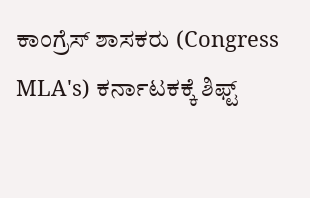ಕಾಂಗ್ರೆಸ್ ಶಾಸಕರು (Congress MLA's) ಕರ್ನಾಟಕಕ್ಕೆ ಶಿಫ್ಟ್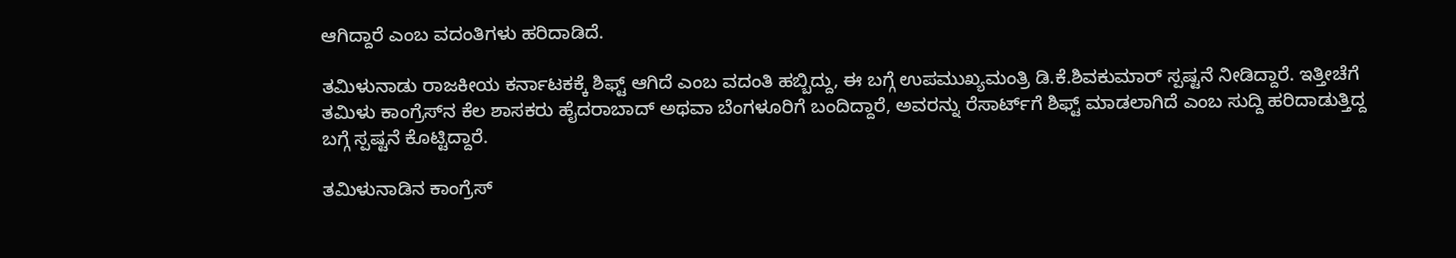ಆಗಿದ್ದಾರೆ ಎಂಬ ವದಂತಿಗಳು ಹರಿದಾಡಿದೆ.

ತಮಿಳುನಾಡು ರಾಜಕೀಯ ಕರ್ನಾಟಕಕ್ಕೆ ಶಿಫ್ಟ್ ಆಗಿದೆ ಎಂಬ ವದಂತಿ ಹಬ್ಬಿದ್ದು, ಈ ಬಗ್ಗೆ ಉಪಮುಖ್ಯಮಂತ್ರಿ ಡಿ.ಕೆ.ಶಿವಕುಮಾರ್ ಸ್ಪಷ್ಟನೆ ನೀಡಿದ್ದಾರೆ. ಇತ್ತೀಚೆಗೆ ತಮಿಳು ಕಾಂಗ್ರೆಸ್‌ನ ಕೆಲ ಶಾಸಕರು ಹೈದರಾಬಾದ್ ಅಥವಾ ಬೆಂಗಳೂರಿಗೆ ಬಂದಿದ್ದಾರೆ, ಅವರನ್ನು ರೆಸಾರ್ಟ್‌ಗೆ ಶಿಫ್ಟ್ ಮಾಡಲಾಗಿದೆ ಎಂಬ ಸುದ್ದಿ ಹರಿದಾಡುತ್ತಿದ್ದ ಬಗ್ಗೆ ಸ್ಪಷ್ಟನೆ ಕೊಟ್ಟಿದ್ದಾರೆ.

ತಮಿಳುನಾಡಿನ ಕಾಂಗ್ರೆಸ್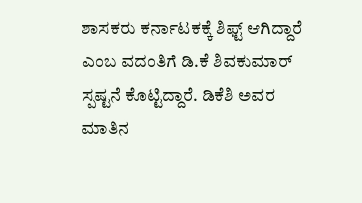ಶಾಸಕರು ಕರ್ನಾಟಕಕ್ಕೆ ಶಿಫ್ಟ್ ಆಗಿದ್ದಾರೆ ಎಂಬ ವದಂತಿಗೆ ಡಿ.ಕೆ ಶಿವಕುಮಾರ್ ಸ್ಪಷ್ಟನೆ ಕೊಟ್ಟಿದ್ದಾರೆ. ಡಿಕೆಶಿ ಅವರ ಮಾತಿನ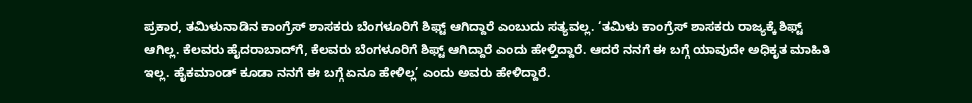ಪ್ರಕಾರ, ತಮಿಳುನಾಡಿನ ಕಾಂಗ್ರೆಸ್ ಶಾಸಕರು ಬೆಂಗಳೂರಿಗೆ ಶಿಫ್ಟ್ ಆಗಿದ್ದಾರೆ ಎಂಬುದು ಸತ್ಯವಲ್ಲ. ‘ತಮಿಳು ಕಾಂಗ್ರೆಸ್ ಶಾಸಕರು ರಾಜ್ಯಕ್ಕೆ ಶಿಫ್ಟ್ ಆಗಿಲ್ಲ. ಕೆಲವರು ಹೈದರಾಬಾದ್‌ಗೆ, ಕೆಲವರು ಬೆಂಗಳೂರಿಗೆ ಶಿಫ್ಟ್ ಆಗಿದ್ದಾರೆ ಎಂದು ಹೇಳ್ತಿದ್ದಾರೆ. ಆದರೆ ನನಗೆ ಈ ಬಗ್ಗೆ ಯಾವುದೇ ಅಧಿಕೃತ ಮಾಹಿತಿ ಇಲ್ಲ. ಹೈಕಮಾಂಡ್ ಕೂಡಾ ನನಗೆ ಈ ಬಗ್ಗೆ ಏನೂ ಹೇಳಿಲ್ಲ’ ಎಂದು ಅವರು ಹೇಳಿದ್ದಾರೆ.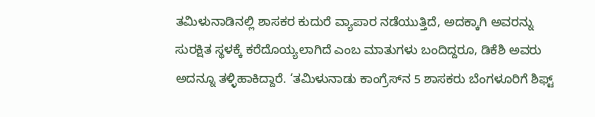ತಮಿಳುನಾಡಿನಲ್ಲಿ ಶಾಸಕರ ಕುದುರೆ ವ್ಯಾಪಾರ ನಡೆಯುತ್ತಿದೆ, ಅದಕ್ಕಾಗಿ ಅವರನ್ನು ಸುರಕ್ಷಿತ ಸ್ಥಳಕ್ಕೆ ಕರೆದೊಯ್ಯಲಾಗಿದೆ ಎಂಬ ಮಾತುಗಳು ಬಂದಿದ್ದರೂ, ಡಿಕೆಶಿ ಅವರು ಅದನ್ನೂ ತಳ್ಳಿಹಾಕಿದ್ದಾರೆ. ‘ತಮಿಳುನಾಡು ಕಾಂಗ್ರೆಸ್‌ನ 5 ಶಾಸಕರು ಬೆಂಗಳೂರಿಗೆ ಶಿಫ್ಟ್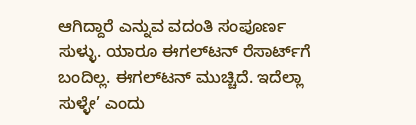ಆಗಿದ್ದಾರೆ ಎನ್ನುವ ವದಂತಿ ಸಂಪೂರ್ಣ ಸುಳ್ಳು. ಯಾರೂ ಈಗಲ್‌ಟನ್ ರೆಸಾರ್ಟ್‌ಗೆ ಬಂದಿಲ್ಲ. ಈಗಲ್‌ಟನ್ ಮುಚ್ಚಿದೆ. ಇದೆಲ್ಲಾ ಸುಳ್ಳೇ’ ಎಂದು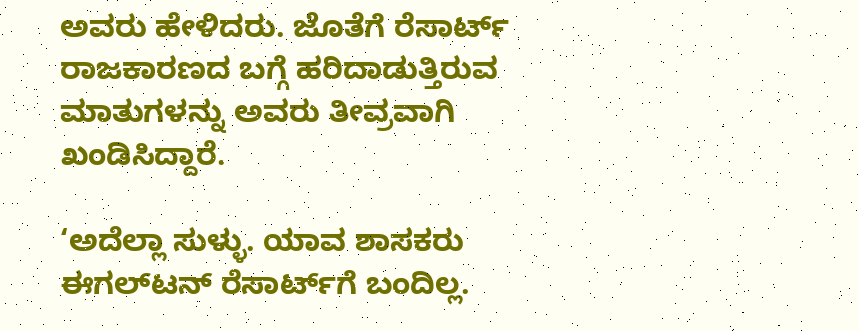ಅವರು ಹೇಳಿದರು. ಜೊತೆಗೆ ರೆಸಾರ್ಟ್ ರಾಜಕಾರಣದ ಬಗ್ಗೆ ಹರಿದಾಡುತ್ತಿರುವ ಮಾತುಗಳನ್ನು ಅವರು ತೀವ್ರವಾಗಿ ಖಂಡಿಸಿದ್ದಾರೆ.

‘ಅದೆಲ್ಲಾ ಸುಳ್ಳು. ಯಾವ ಶಾಸಕರು ಈಗಲ್‌ಟನ್ ರೆಸಾರ್ಟ್‌ಗೆ ಬಂದಿಲ್ಲ.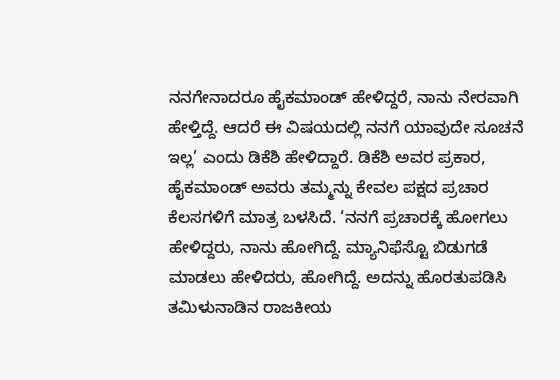ನನಗೇನಾದರೂ ಹೈಕಮಾಂಡ್ ಹೇಳಿದ್ದರೆ, ನಾನು ನೇರವಾಗಿ ಹೇಳ್ತಿದ್ದೆ. ಆದರೆ ಈ ವಿಷಯದಲ್ಲಿ ನನಗೆ ಯಾವುದೇ ಸೂಚನೆ ಇಲ್ಲ’ ಎಂದು ಡಿಕೆಶಿ ಹೇಳಿದ್ದಾರೆ. ಡಿಕೆಶಿ ಅವರ ಪ್ರಕಾರ, ಹೈಕಮಾಂಡ್ ಅವರು ತಮ್ಮನ್ನು ಕೇವಲ ಪಕ್ಷದ ಪ್ರಚಾರ ಕೆಲಸಗಳಿಗೆ ಮಾತ್ರ ಬಳಸಿದೆ. ‘ನನಗೆ ಪ್ರಚಾರಕ್ಕೆ ಹೋಗಲು ಹೇಳಿದ್ದರು, ನಾನು ಹೋಗಿದ್ದೆ. ಮ್ಯಾನಿಫೆಸ್ಟೊ ಬಿಡುಗಡೆ ಮಾಡಲು ಹೇಳಿದರು, ಹೋಗಿದ್ದೆ. ಅದನ್ನು ಹೊರತುಪಡಿಸಿ ತಮಿಳುನಾಡಿನ ರಾಜಕೀಯ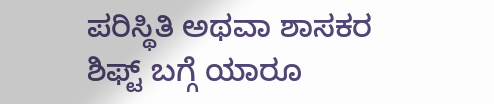ಪರಿಸ್ಥಿತಿ ಅಥವಾ ಶಾಸಕರ ಶಿಫ್ಟ್ ಬಗ್ಗೆ ಯಾರೂ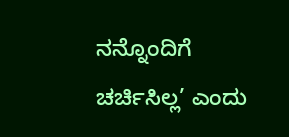ನನ್ನೊಂದಿಗೆ ಚರ್ಚಿಸಿಲ್ಲ’ ಎಂದು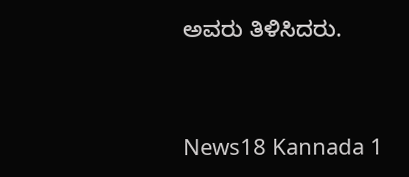ಅವರು ತಿಳಿಸಿದರು.


News18 Kannada 1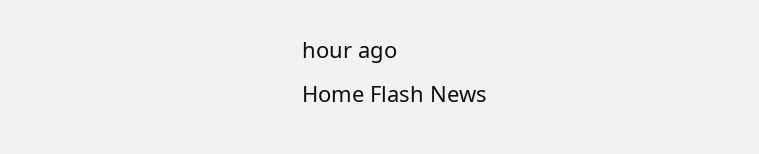hour ago
Home Flash News